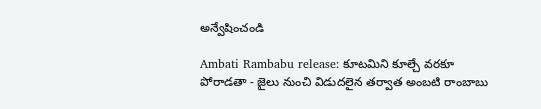అన్వేషించండి

Ambati Rambabu release: కూటమిని కూల్చే వరకూ పోరాడతా - జైలు నుంచి విడుదలైన తర్వాత అంబటి రాంబాబు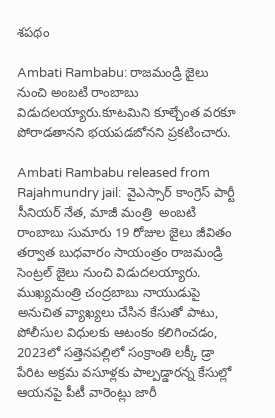శపథం

Ambati Rambabu: రాజమండ్రి జైలు నుంచి అంబటి రాంబాబు విడుదలయ్యారు.కూటమిని కూల్చేంత వరకూ పోరాడతానని భయపడబోనని ప్రకటించారు.

Ambati Rambabu released from Rajahmundry jail:  వైఎస్సార్ కాంగ్రెస్ పార్టీ సీనియర్ నేత, మాజీ మంత్రి  అంబటి రాంబాబు సుమారు 19 రోజుల జైలు జీవితం తర్వాత బుధవారం సాయంత్రం రాజమండ్రి సెంట్రల్ జైలు నుంచి విడుదలయ్యారు. ముఖ్యమంత్రి చంద్రబాబు నాయుడుపై అనుచిత వ్యాఖ్యలు చేసిన కేసుతో పాటు, పోలీసుల విధులకు ఆటంకం కలిగించడం,  2023లో సత్తెనపల్లిలో సంక్రాంతి లక్కీ డ్రా పేరిట అక్రమ వసూళ్లకు పాల్పడ్డారన్న కేసుల్లో ఆయనపై పీటీ వారెంట్లు జారీ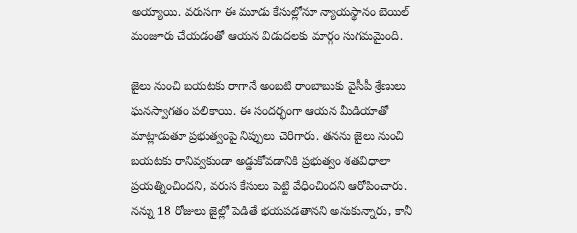అయ్యాయి. వరుసగా ఈ మూడు కేసుల్లోనూ న్యాయస్థానం బెయిల్ మంజూరు చేయడంతో ఆయన విడుదలకు మార్గం సుగమమైంది.

జైలు నుంచి బయటకు రాగానే అంబటి రాంబాబుకు వైసీపీ శ్రేణులు ఘనస్వాగతం పలికాయి. ఈ సందర్భంగా ఆయన మీడియాతో మాట్లాడుతూ ప్రభుత్వంపై నిప్పులు చెరిగారు. తనను జైలు నుంచి బయటకు రానివ్వకుండా అడ్డుకోవడానికి ప్రభుత్వం శతవిధాలా ప్రయత్నించిందని, వరుస కేసులు పెట్టి వేధించిందని ఆరోపించారు.  నన్ను 18 రోజులు జైల్లో పెడితే భయపడతానని అనుకున్నారు, కానీ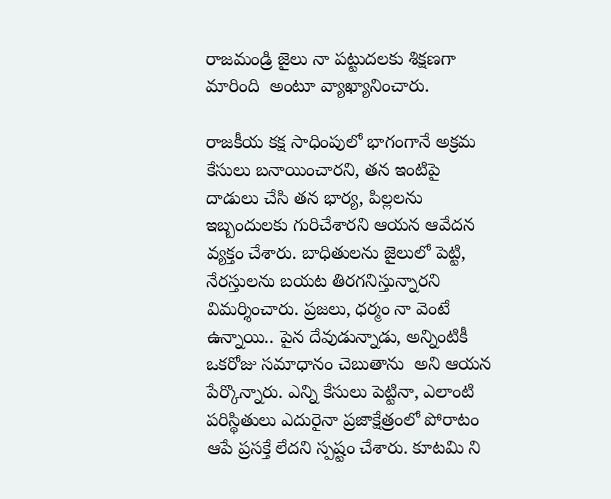రాజమండ్రి జైలు నా పట్టుదలకు శిక్షణగా మారింది  అంటూ వ్యాఖ్యానించారు.

రాజకీయ కక్ష సాధింపులో భాగంగానే అక్రమ కేసులు బనాయించారని, తన ఇంటిపై దాడులు చేసి తన భార్య, పిల్లలను ఇబ్బందులకు గురిచేశారని ఆయన ఆవేదన వ్యక్తం చేశారు. బాధితులను జైలులో పెట్టి, నేరస్తులను బయట తిరగనిస్తున్నారని విమర్శించారు. ప్రజలు, ధర్మం నా వెంటే ఉన్నాయి.. పైన దేవుడున్నాడు, అన్నింటికీ ఒకరోజు సమాధానం చెబుతాను  అని ఆయన పేర్కొన్నారు. ఎన్ని కేసులు పెట్టినా, ఎలాంటి పరిస్థితులు ఎదురైనా ప్రజాక్షేత్రంలో పోరాటం ఆపే ప్రసక్తే లేదని స్పష్టం చేశారు. కూటమి ని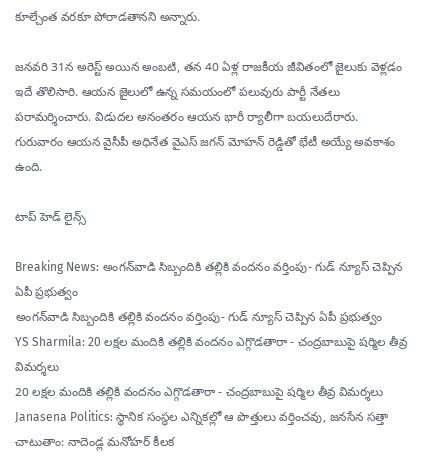కూల్చేంత వరకూ పోరాడతానని అన్నారు.

జనవరి 31న అరెస్ట్ అయిన అంబటి, తన 40 ఏళ్ల రాజకీయ జీవితంలో జైలుకు వెళ్లడం ఇదే తొలిసారి. ఆయన జైలులో ఉన్న సమయంలో పలువురు పార్టీ నేతలు పరామర్శించారు. విడుదల అనంతరం ఆయన భారీ ర్యాలీగా బయలుదేరారు. గురువారం ఆయన వైసీపీ అధినేత వైఎస్ జగన్ మోహన్ రెడ్డితో భేటీ అయ్యే అవకాశం ఉంది.

టాప్ హెడ్ లైన్స్

Breaking News: అంగన్‌వాడి సిబ్బందికి తల్లికి వందనం వర్తింపు- గుడ్ న్యూస్ చెప్పిన ఏపీ ప్రభుత్వం
అంగన్‌వాడి సిబ్బందికి తల్లికి వందనం వర్తింపు- గుడ్ న్యూస్ చెప్పిన ఏపీ ప్రభుత్వం
YS Sharmila: 20 లక్షల మందికి తల్లికి వందనం ఎగ్గొడతారా - చంద్రబాబుపై షర్మిల తీవ్ర విమర్శలు
20 లక్షల మందికి తల్లికి వందనం ఎగ్గొడతారా - చంద్రబాబుపై షర్మిల తీవ్ర విమర్శలు
Janasena Politics: స్థానిక సంస్థల ఎన్నికల్లో ఆ పొత్తులు వర్తించవు, జనసేన సత్తా చాటుతాం: నాదెండ్ల మనోహర్ కీలక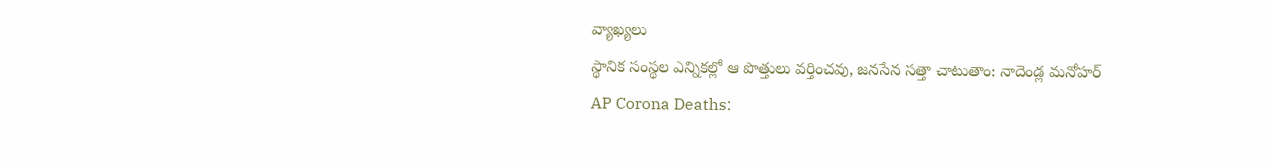వ్యాఖ్యలు
స్థానిక సంస్థల ఎన్నికల్లో ఆ పొత్తులు వర్తించవు, జనసేన సత్తా చాటుతాం: నాదెండ్ల మనోహర్
AP Corona Deaths: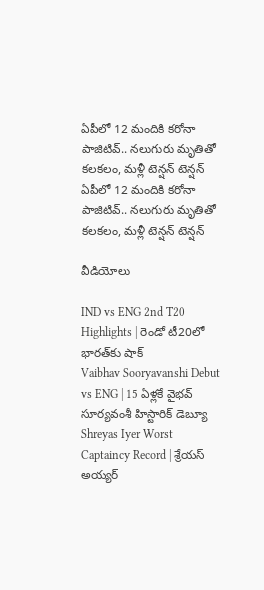ఏపీలో 12 మందికి కరోనా పాజిటివ్.. నలుగురు మృతితో కలకలం, మళ్లీ టెన్షన్ టెన్షన్
ఏపీలో 12 మందికి కరోనా పాజిటివ్.. నలుగురు మృతితో కలకలం, మళ్లీ టెన్షన్ టెన్షన్

వీడియోలు

IND vs ENG 2nd T20 Highlights | రెండో టీ20లో భారత్‌కు షాక్
Vaibhav Sooryavanshi Debut vs ENG | 15 ఏళ్లకే వైభవ్ సూర్యవంశీ హిస్టారిక్ డెబ్యూ
Shreyas Iyer Worst Captaincy Record | శ్రేయస్ అయ్యర్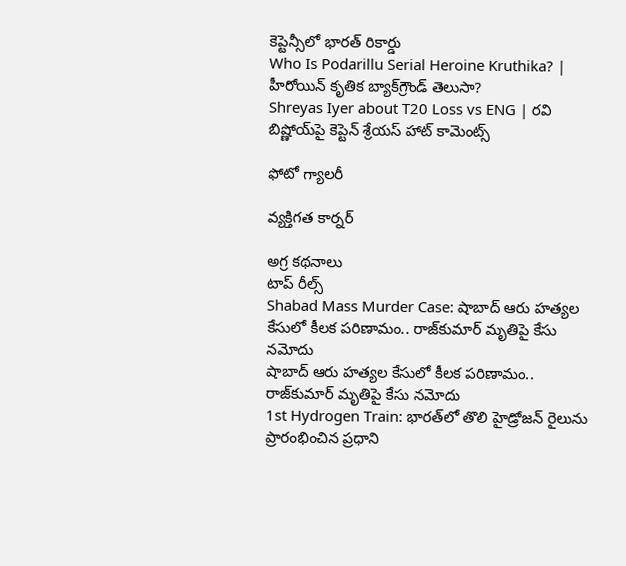కెప్టెన్సీలో భారత్ రికార్డు
Who Is Podarillu Serial Heroine Kruthika? | హీరోయిన్ కృతిక బ్యాక్‌గ్రౌండ్ తెలుసా?
Shreyas Iyer about T20 Loss vs ENG | రవి బిష్ణోయ్‌పై కెప్టెన్ శ్రేయస్ హాట్ కామెంట్స్

ఫోటో గ్యాలరీ

వ్యక్తిగత కార్నర్

అగ్ర కథనాలు
టాప్ రీల్స్
Shabad Mass Murder Case: షాబాద్‌ ఆరు హత్యల కేసులో కీలక పరిణామం.. రాజ్‌కుమార్ మృతిపై కేసు నమోదు
షాబాద్‌ ఆరు హత్యల కేసులో కీలక పరిణామం.. రాజ్‌కుమార్ మృతిపై కేసు నమోదు
1st Hydrogen Train: భారత్‌లో తొలి హైడ్రోజన్ రైలును ప్రారంభించిన ప్రధాని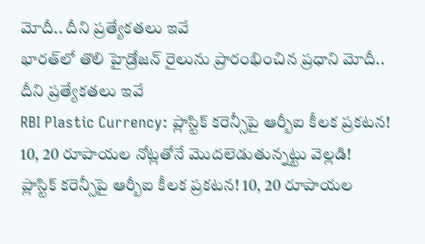మోదీ.. దీని ప్రత్యేకతలు ఇవే
భారత్‌లో తొలి హైడ్రోజన్ రైలును ప్రారంభించిన ప్రధాని మోదీ.. దీని ప్రత్యేకతలు ఇవే
RBI Plastic Currency: ప్లాస్టిక్ కరెన్సీపై ఆర్బీఐ కీలక ప్రకటన! 10, 20 రూపాయల నోట్లతోనే మొదలెడుతున్నట్టు వెల్లడి!
ప్లాస్టిక్ కరెన్సీపై ఆర్బీఐ కీలక ప్రకటన! 10, 20 రూపాయల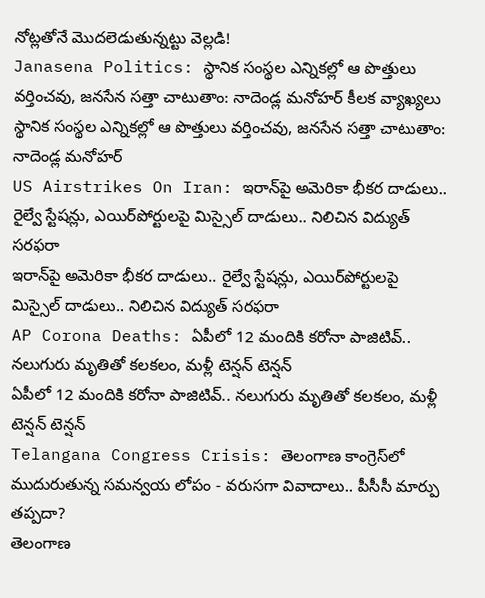నోట్లతోనే మొదలెడుతున్నట్టు వెల్లడి!
Janasena Politics: స్థానిక సంస్థల ఎన్నికల్లో ఆ పొత్తులు వర్తించవు, జనసేన సత్తా చాటుతాం: నాదెండ్ల మనోహర్ కీలక వ్యాఖ్యలు
స్థానిక సంస్థల ఎన్నికల్లో ఆ పొత్తులు వర్తించవు, జనసేన సత్తా చాటుతాం: నాదెండ్ల మనోహర్
US Airstrikes On Iran: ఇరాన్‌పై అమెరికా భీకర దాడులు.. రైల్వే స్టేషన్లు, ఎయిర్‌పోర్టులపై మిస్సైల్ దాడులు.. నిలిచిన విద్యుత్ సరఫరా
ఇరాన్‌పై అమెరికా భీకర దాడులు.. రైల్వే స్టేషన్లు, ఎయిర్‌పోర్టులపై మిస్సైల్ దాడులు.. నిలిచిన విద్యుత్ సరఫరా
AP Corona Deaths: ఏపీలో 12 మందికి కరోనా పాజిటివ్.. నలుగురు మృతితో కలకలం, మళ్లీ టెన్షన్ టెన్షన్
ఏపీలో 12 మందికి కరోనా పాజిటివ్.. నలుగురు మృతితో కలకలం, మళ్లీ టెన్షన్ టెన్షన్
Telangana Congress Crisis: తెలంగాణ కాంగ్రెస్‌లో ముదురుతున్న సమన్వయ లోపం - వరుసగా వివాదాలు.. పీసీసీ మార్పు తప్పదా?
తెలంగాణ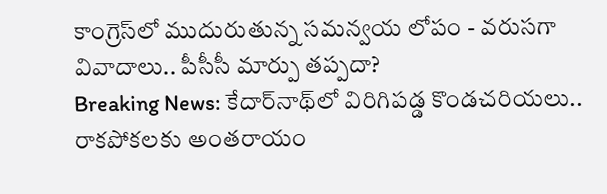కాంగ్రెస్‌లో ముదురుతున్న సమన్వయ లోపం - వరుసగా వివాదాలు.. పీసీసీ మార్పు తప్పదా?
Breaking News: కేదార్‌నాథ్‌లో విరిగిపడ్డ కొండచరియలు.. రాకపోకలకు అంతరాయం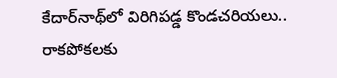కేదార్‌నాథ్‌లో విరిగిపడ్డ కొండచరియలు.. రాకపోకలకు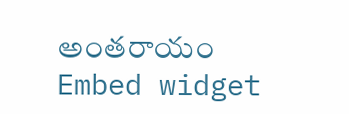అంతరాయం
Embed widget